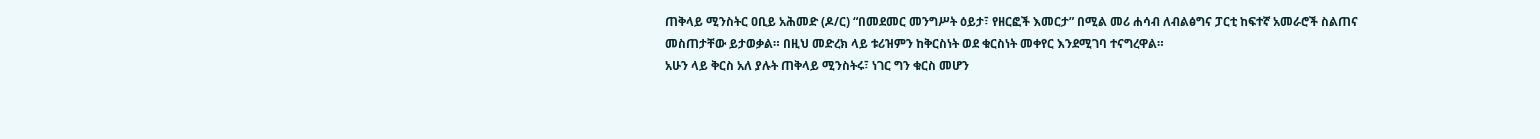ጠቅላይ ሚንስትር ዐቢይ አሕመድ (ዶ/ር) “በመደመር መንግሥት ዕይታ፣ የዘርፎች እመርታ” በሚል መሪ ሐሳብ ለብልፅግና ፓርቲ ከፍተኛ አመራሮች ስልጠና መስጠታቸው ይታወቃል። በዚህ መድረክ ላይ ቱሪዝምን ከቅርስነት ወደ ቁርስነት መቀየር እንደሚገባ ተናግረዋል።
አሁን ላይ ቅርስ አለ ያሉት ጠቅላይ ሚንስትሩ፣ ነገር ግን ቁርስ መሆን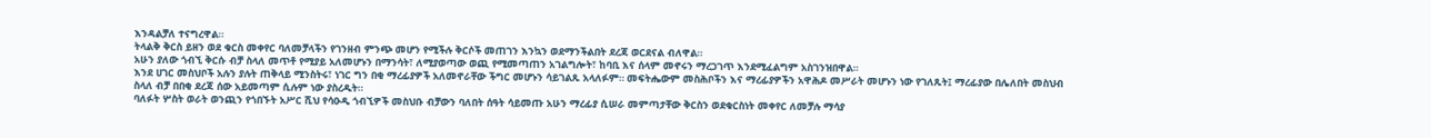እንዳልቻለ ተናግረዋል።
ትላልቅ ቅርስ ይዘን ወደ ቁርስ መቀየር ባለመቻላችን የገንዘብ ምንጭ መሆን የሚችሉ ቅርሶች መጠገን እንኳን ወደማንችልበት ደረጃ ወርደናል ብለዋል።
አሁን ያለው ጎብኚ ቅርሱ ብቻ ስላለ መጥቶ የሚያይ አለመሆኑን በማንሳት፣ ለሚያወጣው ወጪ የሚመጣጠን አገልግሎት፣ ከባቢ እና ሰላም መኖሩን ማረጋገጥ እንደሚፈልግም አስገንዝበዋል።
እንደ ሀገር መስህቦች አሉን ያሉት ጠቅላይ ሚንስትሩ፣ ነገር ግን በቂ ማረፊያዎች አለመኖራቸው ችግር መሆኑን ሳይገልጹ አላለፉም። መፍትሔውም መስሕቦችን እና ማረፊያዎችን አዋሕዶ መሥራት መሆኑን ነው የገለጹት፤ ማረፊያው በሌለበት መስህብ ስላለ ብቻ በበቂ ደረጃ ሰው አይመጣም ሲሉም ነው ያስረዱት።
ባለፉት ሦስት ወራት ወንጪን የጎበኙት አሥር ሺህ የሳዑዲ ጎብኚዎች መስህቡ ብቻውን ባለበት ሰዓት ሳይመጡ አሁን ማረፊያ ሲሠራ መምጣታቸው ቅርስን ወደቁርስነት መቀየር ለመቻሉ ማሳያ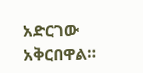አድርገው አቅርበዋል።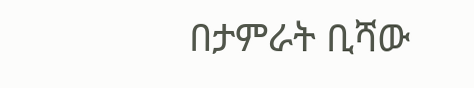በታምራት ቢሻው